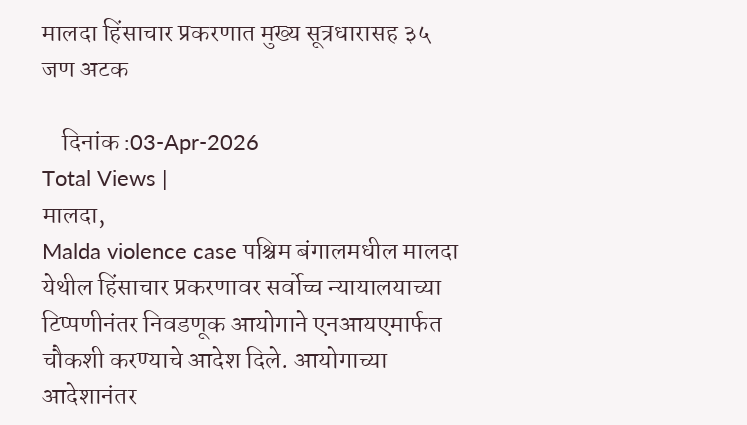मालदा हिंसाचार प्रकरणात मुख्य सूत्रधारासह ३५ जण अटक

    दिनांक :03-Apr-2026
Total Views |
मालदा,
Malda violence case पश्चिम बंगालमधील मालदा येथील हिंसाचार प्रकरणावर सर्वोच्च न्यायालयाच्या टिप्पणीनंतर निवडणूक आयोगाने एनआयएमार्फत चौकशी करण्याचे आदेश दिले. आयोगाच्या आदेशानंतर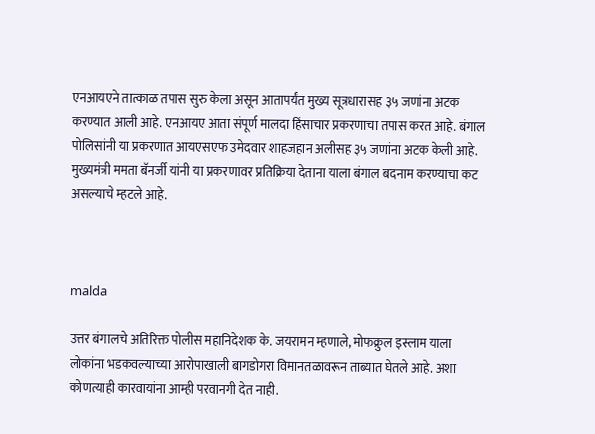एनआयएने तात्काळ तपास सुरु केला असून आतापर्यंत मुख्य सूत्रधारासह ३५ जणांना अटक करण्यात आली आहे. एनआयए आता संपूर्ण मालदा हिंसाचार प्रकरणाचा तपास करत आहे. बंगाल पोलिसांनी या प्रकरणात आयएसएफ उमेदवार शाहजहान अलीसह ३५ जणांना अटक केली आहे. मुख्यमंत्री ममता बॅनर्जी यांनी या प्रकरणावर प्रतिक्रिया देताना याला बंगाल बदनाम करण्याचा कट असल्याचे म्हटले आहे.



malda

उत्तर बंगालचे अतिरिक्त पोलीस महानिदेशक के. जयरामन म्हणाले, मोफक्रुल इस्लाम याला लोकांना भडकवल्याच्या आरोपाखाली बागडोगरा विमानतळावरून ताब्यात घेतले आहे. अशा कोणत्याही कारवायांना आम्ही परवानगी देत नाही.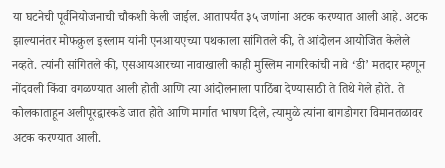या घटनेची पूर्वनियोजनाची चौकशी केली जाईल. आतापर्यंत ३५ जणांना अटक करण्यात आली आहे. अटक झाल्यानंतर मोफक्रुल इस्लाम यांनी एनआयएच्या पथकाला सांगितले की, ते आंदोलन आयोजित केलेले नव्हते. त्यांनी सांगितले की, एसआयआरच्या नावाखाली काही मुस्लिम नागरिकांची नावे ‘डी’ मतदार म्हणून नोंदवली किंवा वगळण्यात आली होती आणि त्या आंदोलनाला पाठिंबा देण्यासाठी ते तिथे गेले होते. ते कोलकाताहून अलीपूरद्वारकडे जात होते आणि मार्गात भाषण दिले, त्यामुळे त्यांना बागडोगरा विमानतळावर अटक करण्यात आली.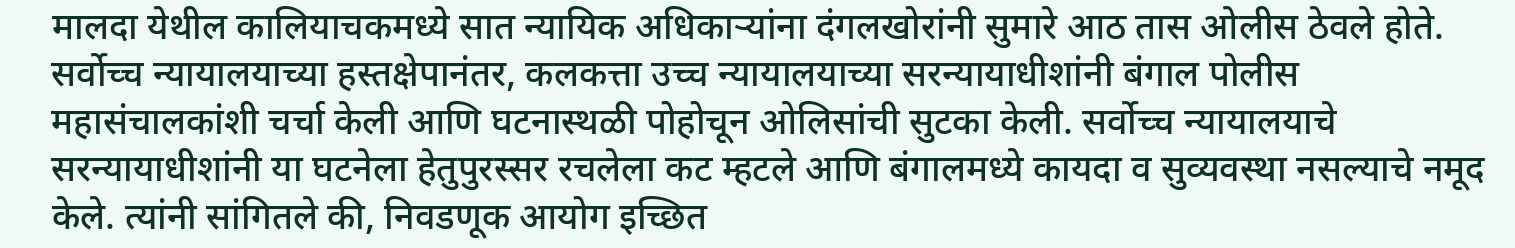मालदा येथील कालियाचकमध्ये सात न्यायिक अधिकाऱ्यांना दंगलखोरांनी सुमारे आठ तास ओलीस ठेवले होते. सर्वोच्च न्यायालयाच्या हस्तक्षेपानंतर, कलकत्ता उच्च न्यायालयाच्या सरन्यायाधीशांनी बंगाल पोलीस महासंचालकांशी चर्चा केली आणि घटनास्थळी पोहोचून ओलिसांची सुटका केली. सर्वोच्च न्यायालयाचे सरन्यायाधीशांनी या घटनेला हेतुपुरस्सर रचलेला कट म्हटले आणि बंगालमध्ये कायदा व सुव्यवस्था नसल्याचे नमूद केले. त्यांनी सांगितले की, निवडणूक आयोग इच्छित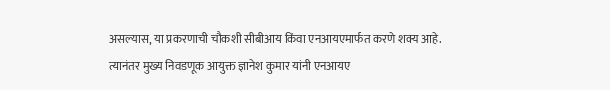असल्यास, या प्रकरणाची चौकशी सीबीआय किंवा एनआयएमार्फत करणे शक्य आहे. त्यानंतर मुख्य निवडणूक आयुक्त ज्ञानेश कुमार यांनी एनआयए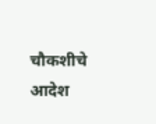चौकशीचे आदेश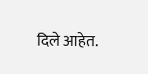दिले आहेत.